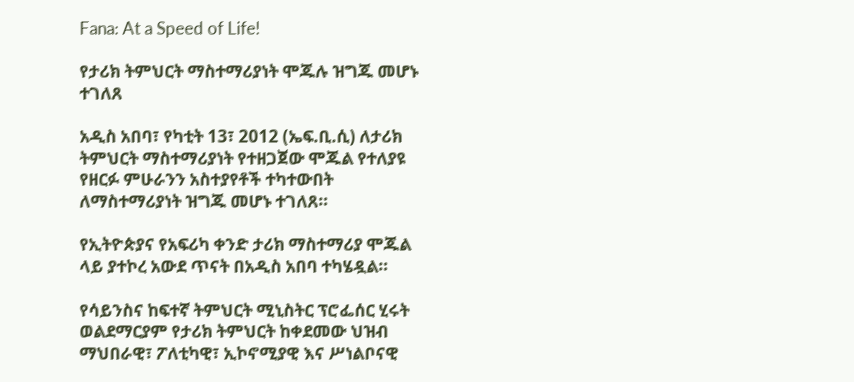Fana: At a Speed of Life!

የታሪክ ትምህርት ማስተማሪያነት ሞጁሉ ዝግጁ መሆኑ ተገለጸ

አዲስ አበባ፣ የካቲት 13፣ 2012 (ኤፍ.ቢ.ሲ) ለታሪክ ትምህርት ማስተማሪያነት የተዘጋጀው ሞጁል የተለያዩ የዘርፉ ምሁራንን አስተያየቶች ተካተውበት ለማስተማሪያነት ዝግጁ መሆኑ ተገለጸ።

የኢትዮጵያና የአፍሪካ ቀንድ ታሪክ ማስተማሪያ ሞጁል ላይ ያተኮረ አውደ ጥናት በአዲስ አበባ ተካሄዷል።

የሳይንስና ከፍተኛ ትምህርት ሚኒስትር ፕሮፌሰር ሂሩት ወልደማርያም የታሪክ ትምህርት ከቀደመው ህዝብ ማህበራዊ፣ ፖለቲካዊ፣ ኢኮኖሚያዊ እና ሥነልቦናዊ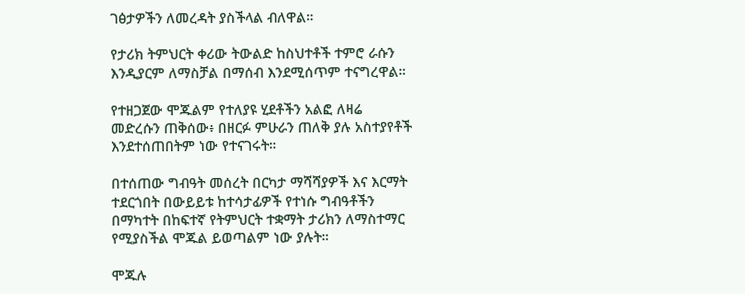ገፅታዎችን ለመረዳት ያስችላል ብለዋል።

የታሪክ ትምህርት ቀሪው ትውልድ ከስህተቶች ተምሮ ራሱን እንዲያርም ለማስቻል በማሰብ እንደሚሰጥም ተናግረዋል።

የተዘጋጀው ሞጁልም የተለያዩ ሂደቶችን አልፎ ለዛሬ መድረሱን ጠቅሰው፥ በዘርፉ ምሁራን ጠለቅ ያሉ አስተያየቶች እንደተሰጠበትም ነው የተናገሩት።

በተሰጠው ግብዓት መሰረት በርካታ ማሻሻያዎች እና እርማት ተደርጎበት በውይይቱ ከተሳታፊዎች የተነሱ ግብዓቶችን በማካተት በከፍተኛ የትምህርት ተቋማት ታሪክን ለማስተማር የሚያስችል ሞጁል ይወጣልም ነው ያሉት።

ሞጁሉ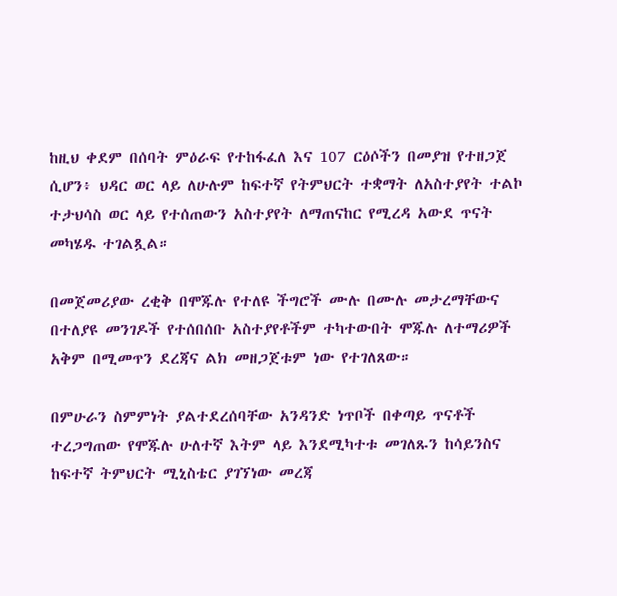ከዚህ ቀደም በሰባት ምዕራፍ የተከፋፈለ እና 107 ርዕሶችን በመያዝ የተዘጋጀ ሲሆን፥ ህዳር ወር ላይ ለሁሉም ከፍተኛ የትምህርት ተቋማት ለአስተያየት ተልኮ ተታህሳስ ወር ላይ የተሰጠውን አስተያየት ለማጠናከር የሚረዳ አውደ ጥናት መካሄዱ ተገልጿል።

በመጀመሪያው ረቂቅ በሞጁሉ የተለዩ ችግሮች ሙሉ በሙሉ መታረማቸውና በተለያዩ መንገዶች የተሰበሰቡ አስተያየቶችም ተካተውበት ሞጁሉ ለተማሪዎች አቅም በሚመጥን ደረጃና ልክ መዘጋጀቱም ነው የተገለጸው።

በምሁራን ስምምነት ያልተደረሰባቸው አንዳንድ ነጥቦች በቀጣይ ጥናቶች ተረጋግጠው የሞጁሉ ሁለተኛ እትም ላይ እንደሚካተቱ መገለጹን ከሳይንስና ከፍተኛ ትምህርት ሚኒስቴር ያገኘነው መረጃ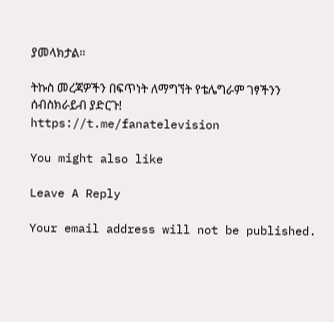ያመላክታል።

ትኩስ መረጃዎችን በፍጥነት ለማግኘት የቴሌግራም ገፃችንን ሰብስክራይብ ያድርጉ!
https://t.me/fanatelevision

You might also like

Leave A Reply

Your email address will not be published.